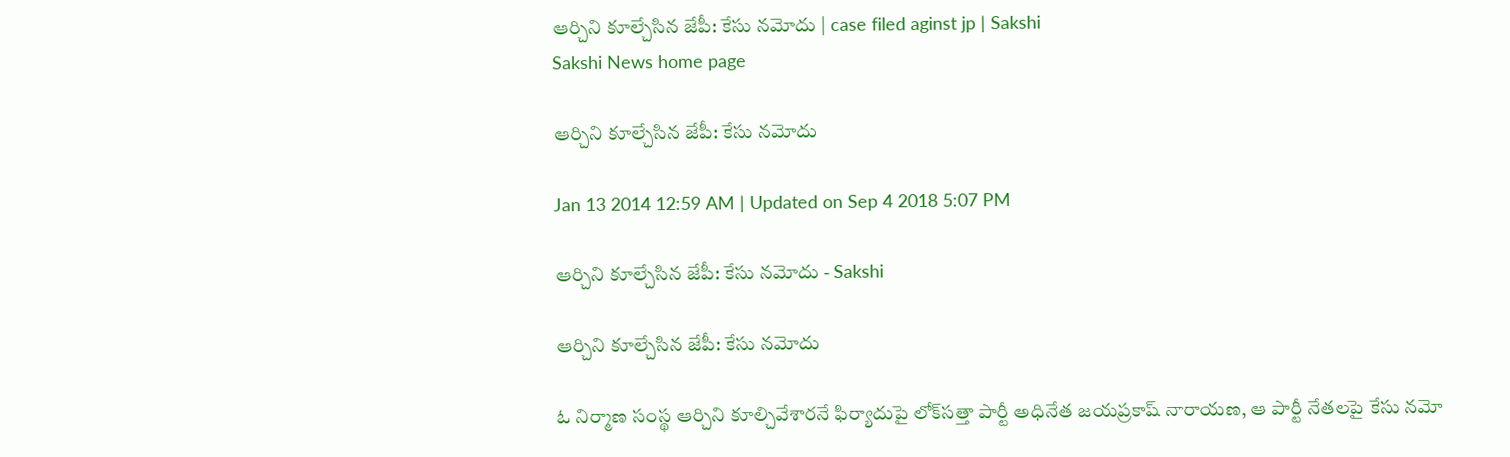ఆర్చిని కూల్చేసిన జేపీ: కేసు నమోదు | case filed aginst jp | Sakshi
Sakshi News home page

ఆర్చిని కూల్చేసిన జేపీ: కేసు నమోదు

Jan 13 2014 12:59 AM | Updated on Sep 4 2018 5:07 PM

ఆర్చిని కూల్చేసిన జేపీ: కేసు నమోదు - Sakshi

ఆర్చిని కూల్చేసిన జేపీ: కేసు నమోదు

ఓ నిర్మాణ సంస్థ ఆర్చిని కూల్చివేశారనే ఫిర్యాదుపై లోక్‌సత్తా పార్టీ అధినేత జయప్రకాష్ నారాయణ, ఆ పార్టీ నేతలపై కేసు నమో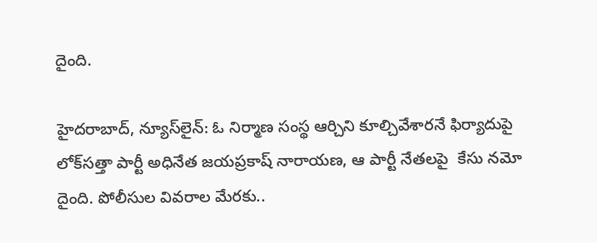దైంది.

హైదరాబాద్, న్యూస్‌లైన్: ఓ నిర్మాణ సంస్థ ఆర్చిని కూల్చివేశారనే ఫిర్యాదుపై లోక్‌సత్తా పార్టీ అధినేత జయప్రకాష్ నారాయణ, ఆ పార్టీ నేతలపై  కేసు నమో దైంది. పోలీసుల వివరాల మేరకు..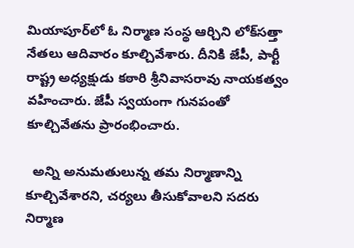మియాపూర్‌లో ఓ నిర్మాణ సంస్థ ఆర్చిని లోక్‌సత్తా నేతలు ఆదివారం కూల్చివేశారు. దీనికి జేపీ, పార్టీ రాష్ట్ర అధ్యక్షుడు కఠారి శ్రీనివాసరావు నాయకత్వం వహించారు. జేపీ స్వయంగా గునపంతో కూల్చివేతను ప్రారంభించారు.

  అన్ని అనుమతులున్న తమ నిర్మాణాన్ని కూల్చివేశారని, చర్యలు తీసుకోవాలని సదరు నిర్మాణ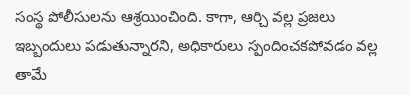సంస్థ పోలీసులను ఆశ్రయించింది. కాగా, ఆర్చి వల్ల ప్రజలు ఇబ్బందులు పడుతున్నారని, అధికారులు స్పందించకపోవడం వల్ల తామే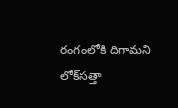రంగంలోకి దిగామని లోక్‌సత్తా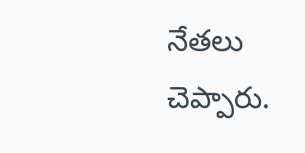నేతలు చెప్పారు.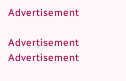Advertisement

Advertisement
Advertisement